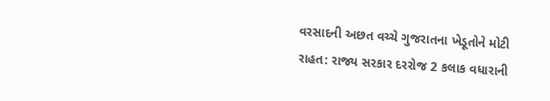વરસાદની અછત વચ્ચે ગુજરાતના ખેડૂતોને મોટી રાહત: રાજ્ય સરકાર દરરોજ 2 કલાક વધારાની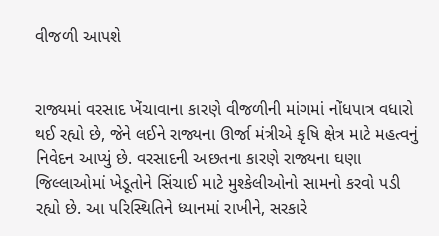વીજળી આપશે


રાજ્યમાં વરસાદ ખેંચાવાના કારણે વીજળીની માંગમાં નોંધપાત્ર વધારો થઈ રહ્યો છે, જેને લઈને રાજ્યના ઊર્જા મંત્રીએ કૃષિ ક્ષેત્ર માટે મહત્વનું નિવેદન આપ્યું છે. વરસાદની અછતના કારણે રાજ્યના ઘણા જિલ્લાઓમાં ખેડૂતોને સિંચાઈ માટે મુશ્કેલીઓનો સામનો કરવો પડી રહ્યો છે. આ પરિસ્થિતિને ધ્યાનમાં રાખીને, સરકારે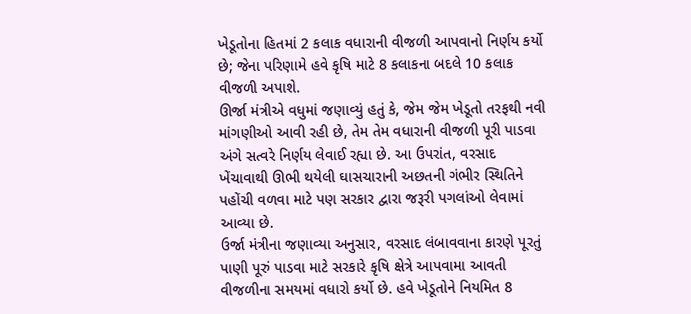ખેડૂતોના હિતમાં 2 કલાક વધારાની વીજળી આપવાનો નિર્ણય કર્યો છે; જેના પરિણામે હવે કૃષિ માટે 8 કલાકના બદલે 10 કલાક વીજળી અપાશે.
ઊર્જા મંત્રીએ વધુમાં જણાવ્યું હતું કે, જેમ જેમ ખેડૂતો તરફથી નવી માંગણીઓ આવી રહી છે, તેમ તેમ વધારાની વીજળી પૂરી પાડવા અંગે સત્વરે નિર્ણય લેવાઈ રહ્યા છે. આ ઉપરાંત, વરસાદ ખેંચાવાથી ઊભી થયેલી ઘાસચારાની અછતની ગંભીર સ્થિતિને પહોંચી વળવા માટે પણ સરકાર દ્વારા જરૂરી પગલાંઓ લેવામાં આવ્યા છે.
ઉર્જા મંત્રીના જણાવ્યા અનુસાર, વરસાદ લંબાવવાના કારણે પૂરતું પાણી પૂરું પાડવા માટે સરકારે કૃષિ ક્ષેત્રે આપવામા આવતી વીજળીના સમયમાં વધારો કર્યો છે. હવે ખેડૂતોને નિયમિત 8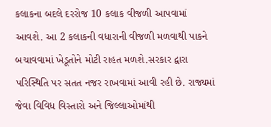કલાકના બદલે દરરોજ 10 કલાક વીજળી આપવામાં આવશે. આ 2 કલાકની વધારાની વીજળી મળવાથી પાકને બચાવવામાં ખેડૂતોને મોટી રાહત મળશે.સરકાર દ્વારા પરિસ્થિતિ પર સતત નજર રાખવામાં આવી રહી છે. રાજ્યમાં જેવા વિવિધ વિસ્તારો અને જિલ્લાઓમાંથી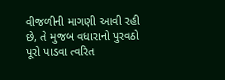વીજળીની માગણી આવી રહી છે, તે મુજબ વધારાનો પુરવઠો પૂરો પાડવા ત્વરિત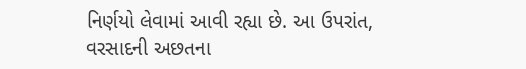નિર્ણયો લેવામાં આવી રહ્યા છે. આ ઉપરાંત, વરસાદની અછતના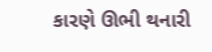કારણે ઊભી થનારી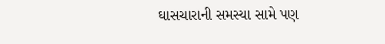ઘાસચારાની સમસ્યા સામે પણ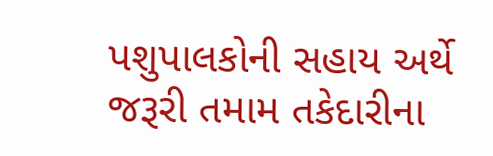પશુપાલકોની સહાય અર્થે જરૂરી તમામ તકેદારીના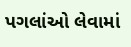પગલાંઓ લેવામાં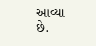આવ્યા છે.